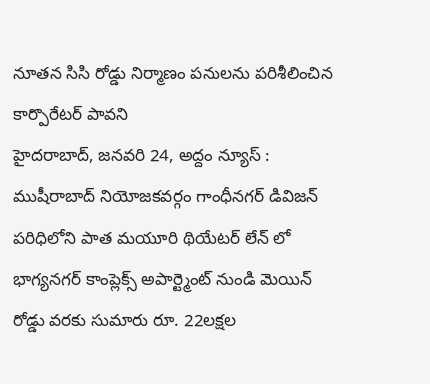నూతన సిసి రోడ్డు నిర్మాణం పనులను పరిశీలించిన కార్పొరేటర్ పావని
హైదరాబాద్, జనవరి 24, అద్దం న్యూస్ : ముషీరాబాద్ నియోజకవర్గం గాంధీనగర్ డివిజన్ పరిధిలోని పాత మయూరి థియేటర్ లేన్ లో భాగ్యనగర్ కాంప్లెక్స్ అపార్ట్మెంట్ నుండి మెయిన్ రోడ్డు వరకు సుమారు రూ. 22లక్షల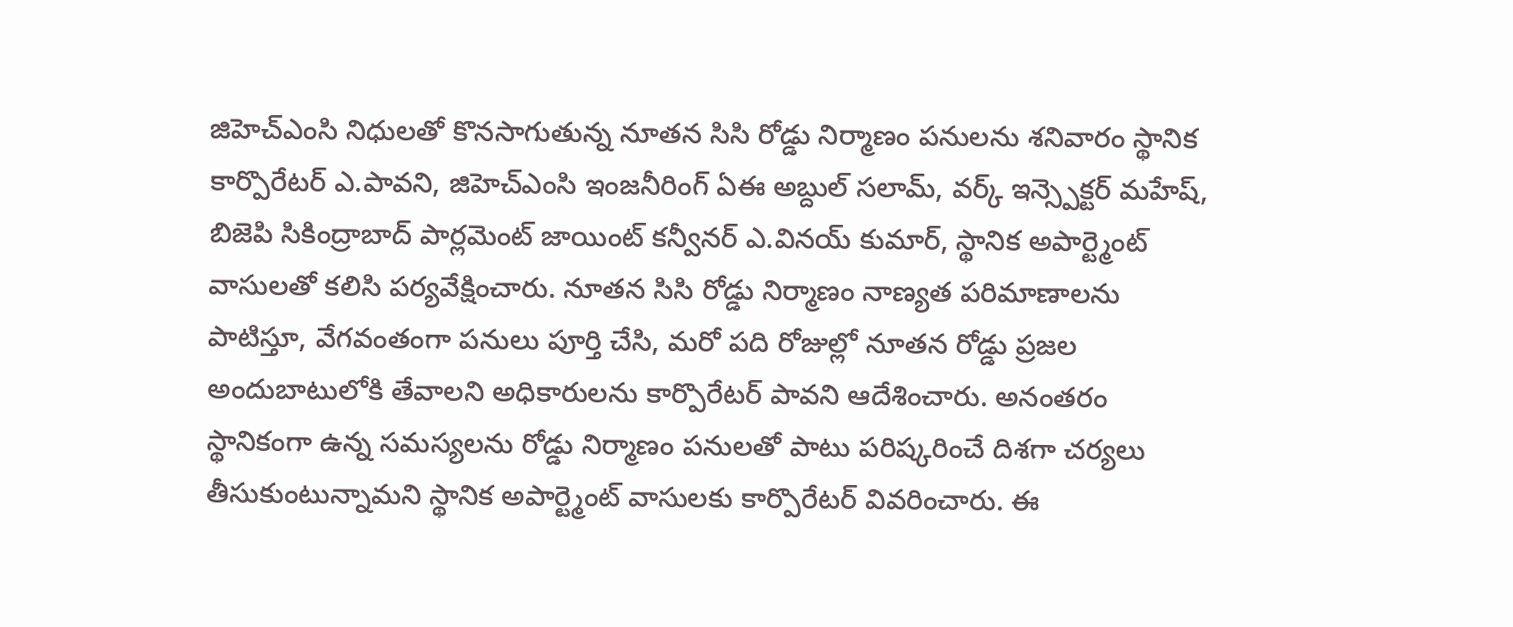జిహెచ్ఎంసి నిధులతో కొనసాగుతున్న నూతన సిసి రోడ్డు నిర్మాణం పనులను శనివారం స్థానిక కార్పొరేటర్ ఎ.పావని, జిహెచ్ఎంసి ఇంజనీరింగ్ ఏఈ అబ్దుల్ సలామ్, వర్క్ ఇన్స్పెక్టర్ మహేష్, బిజెపి సికింద్రాబాద్ పార్లమెంట్ జాయింట్ కన్వీనర్ ఎ.వినయ్ కుమార్, స్థానిక అపార్ట్మెంట్ వాసులతో కలిసి పర్యవేక్షించారు. నూతన సిసి రోడ్డు నిర్మాణం నాణ్యత పరిమాణాలను పాటిస్తూ, వేగవంతంగా పనులు పూర్తి చేసి, మరో పది రోజుల్లో నూతన రోడ్డు ప్రజల అందుబాటులోకి తేవాలని అధికారులను కార్పొరేటర్ పావని ఆదేశించారు. అనంతరం స్థానికంగా ఉన్న సమస్యలను రోడ్డు నిర్మాణం పనులతో పాటు పరిష్కరించే దిశగా చర్యలు తీసుకుంటున్నామని స్థానిక అపార్ట్మెంట్ వాసులకు కార్పొరేటర్ వివరించారు. ఈ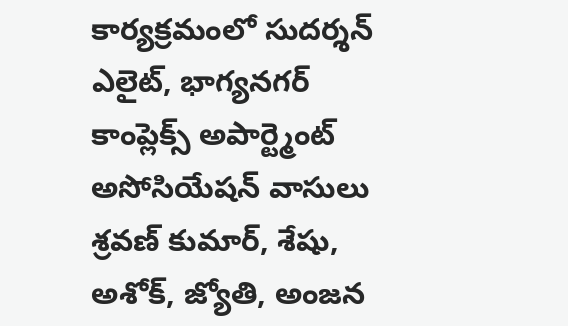కార్యక్రమంలో సుదర్శన్ ఎలైట్, భాగ్యనగర్ కాంప్లెక్స్ అపార్ట్మెంట్ అసోసియేషన్ వాసులు శ్రవణ్ కుమార్, శేషు, అశోక్, జ్యోతి, అంజన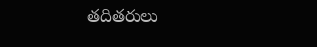తదితరులు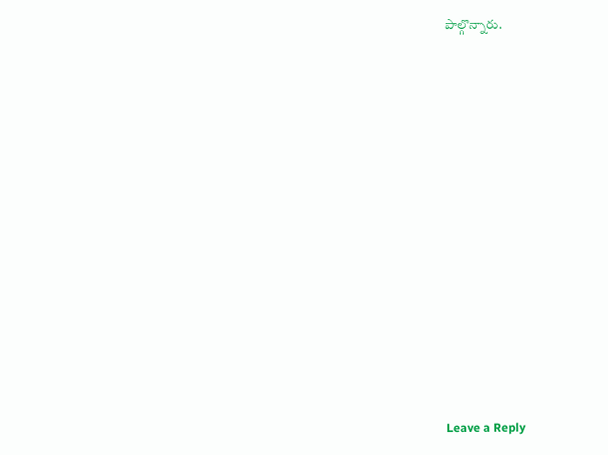పాల్గొన్నారు.













Leave a Reply